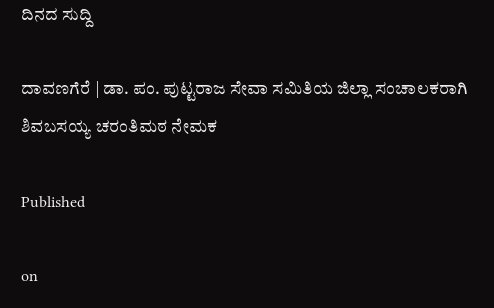ದಿನದ ಸುದ್ದಿ

ದಾವಣಗೆರೆ | ಡಾ. ಪಂ. ಪುಟ್ಟರಾಜ ಸೇವಾ ಸಮಿತಿಯ ಜಿಲ್ಲಾ ಸಂಚಾಲಕರಾಗಿ ಶಿವಬಸಯ್ಯ ಚರಂತಿಮಠ ನೇಮಕ

Published

on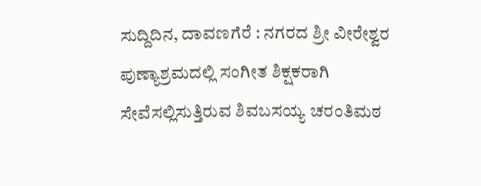ಸುದ್ದಿದಿನ, ದಾವಣಗೆರೆ : ನಗರದ ಶ್ರೀ ವೀರೇಶ್ವರ ಪುಣ್ಯಾಶ್ರಮದಲ್ಲಿ‌ ಸಂಗೀತ ಶಿಕ್ಷಕರಾಗಿ ಸೇವೆಸಲ್ಲಿಸುತ್ತಿರುವ ಶಿವಬಸಯ್ಯ ಚರಂತಿಮಠ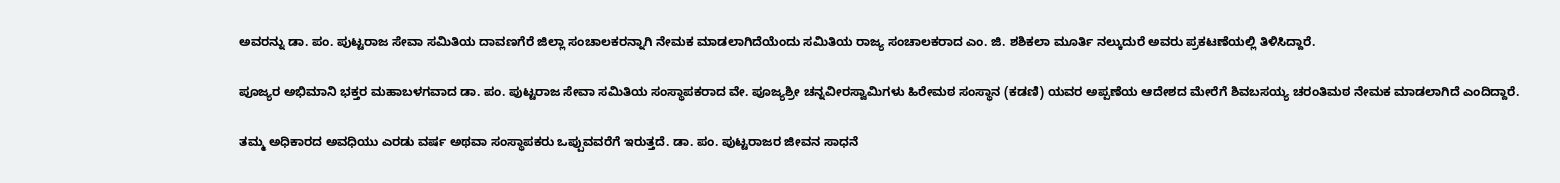ಅವರನ್ನು ಡಾ. ಪಂ. ಪುಟ್ಟರಾಜ ಸೇವಾ ಸಮಿತಿಯ ದಾವಣಗೆರೆ ಜಿಲ್ಲಾ ಸಂಚಾಲಕರನ್ನಾಗಿ ನೇಮಕ ಮಾಡಲಾಗಿದೆಯೆಂದು ಸಮಿತಿಯ ರಾಜ್ಯ ಸಂಚಾಲಕರಾದ ಎಂ. ಜಿ. ಶಶಿಕಲಾ ಮೂರ್ತಿ ನಲ್ಕುದುರೆ ಅವರು ಪ್ರಕಟಣೆಯಲ್ಲಿ ತಿಳಿಸಿದ್ದಾರೆ.

ಪೂಜ್ಯರ ಅಭಿಮಾನಿ ಭಕ್ತರ ಮಹಾಬಳಗವಾದ ಡಾ. ಪಂ. ಪುಟ್ಟರಾಜ ಸೇವಾ ಸಮಿತಿಯ ಸಂಸ್ಥಾಪಕರಾದ ವೇ. ಪೂಜ್ಯಶ್ರೀ ಚನ್ನವೀರಸ್ವಾಮಿಗಳು ಹಿರೇಮಠ ಸಂಸ್ಥಾನ (ಕಡಣಿ) ಯವರ ಅಪ್ಪಣೆಯ ಆದೇಶದ ಮೇರೆಗೆ ಶಿವಬಸಯ್ಯ ಚರಂತಿಮಠ ನೇಮಕ ಮಾಡಲಾಗಿದೆ ಎಂದಿದ್ದಾರೆ.

ತಮ್ಮ ಅಧಿಕಾರದ ಅವಧಿಯು ಎರಡು ವರ್ಷ ಅಥವಾ ಸಂಸ್ಥಾಪಕರು ಒಪ್ಪುವವರೆಗೆ ಇರುತ್ತದೆ. ಡಾ. ಪಂ. ಪುಟ್ಟರಾಜರ ಜೀವನ ಸಾಧನೆ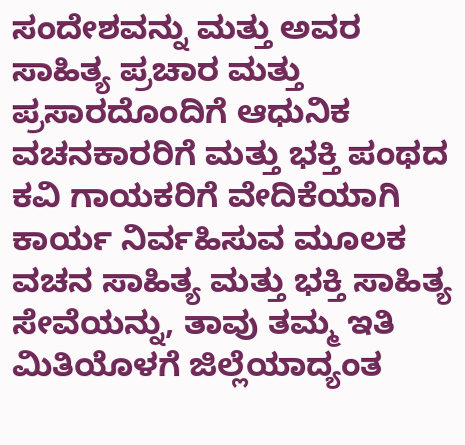ಸಂದೇಶವನ್ನು ಮತ್ತು ಅವರ ಸಾಹಿತ್ಯ ಪ್ರಚಾರ ಮತ್ತು ಪ್ರಸಾರದೊಂದಿಗೆ ಆಧುನಿಕ ವಚನಕಾರರಿಗೆ ಮತ್ತು ಭಕ್ತಿ ಪಂಥದ ಕವಿ ಗಾಯಕರಿಗೆ ವೇದಿಕೆಯಾಗಿ ಕಾರ್ಯ ನಿರ್ವಹಿಸುವ ಮೂಲಕ ವಚನ ಸಾಹಿತ್ಯ ಮತ್ತು ಭಕ್ತಿ ಸಾಹಿತ್ಯ ಸೇವೆಯನ್ನು, ತಾವು ತಮ್ಮ ಇತಿ ಮಿತಿಯೊಳಗೆ ಜಿಲ್ಲೆಯಾದ್ಯಂತ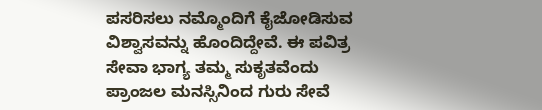ಪಸರಿಸಲು ನಮ್ಮೊಂದಿಗೆ ಕೈಜೋಡಿಸುವ ವಿಶ್ವಾಸವನ್ನು ಹೊಂದಿದ್ದೇವೆ. ಈ ಪವಿತ್ರ ಸೇವಾ ಭಾಗ್ಯ ತಮ್ಮ ಸುಕೃತವೆಂದು ಪ್ರಾಂಜಲ ಮನಸ್ಸಿನಿಂದ ಗುರು ಸೇವೆ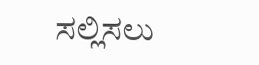ಸಲ್ಲಿಸಲು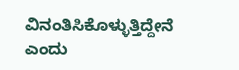ವಿನಂತಿಸಿಕೊಳ್ಳುತ್ತಿದ್ದೇನೆ ಎಂದು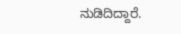ನುಡಿದಿದ್ದಾರೆ.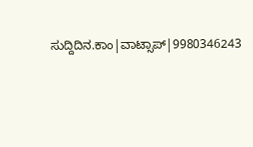ಸುದ್ದಿದಿನ.ಕಾಂ|ವಾಟ್ಸಾಪ್|9980346243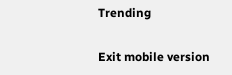Trending

Exit mobile version